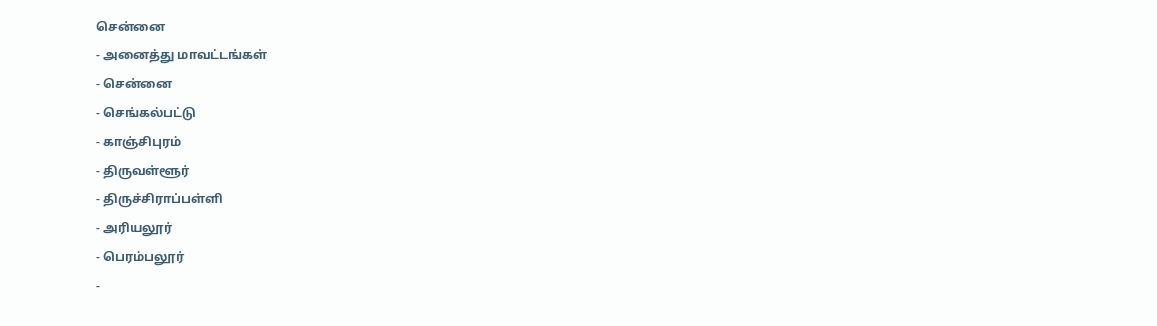சென்னை
- அனைத்து மாவட்டங்கள்
- சென்னை
- செங்கல்பட்டு
- காஞ்சிபுரம்
- திருவள்ளூர்
- திருச்சிராப்பள்ளி
- அரியலூர்
- பெரம்பலூர்
-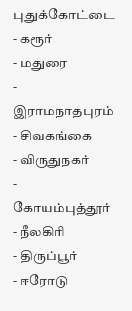புதுக்கோட்டை
- கரூர்
- மதுரை
- இராமநாதபுரம்
- சிவகங்கை
- விருதுநகர்
- கோயம்புத்தூர்
- நீலகிரி
- திருப்பூர்
- ஈரோடு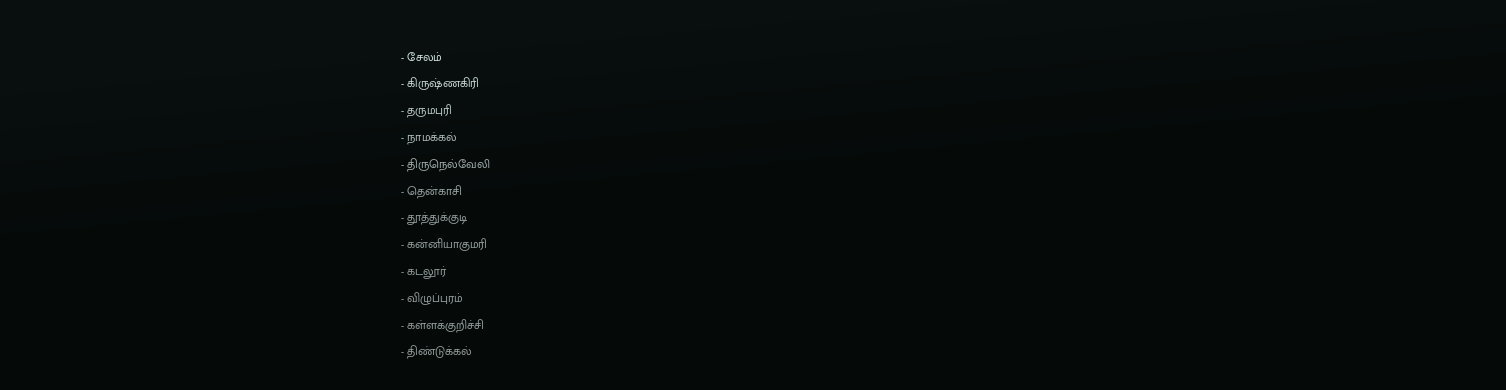- சேலம்
- கிருஷ்ணகிரி
- தருமபுரி
- நாமக்கல்
- திருநெல்வேலி
- தென்காசி
- தூத்துக்குடி
- கன்னியாகுமரி
- கடலூர்
- விழுப்புரம்
- கள்ளக்குறிச்சி
- திண்டுக்கல்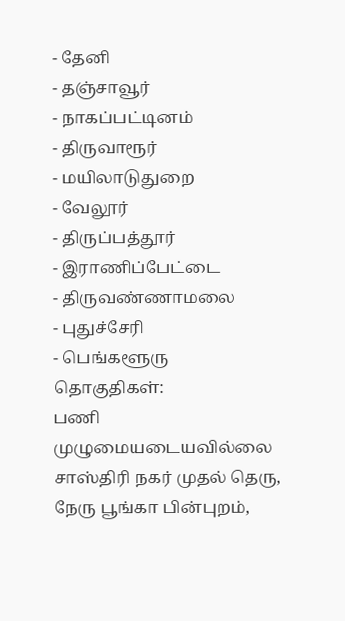- தேனி
- தஞ்சாவூர்
- நாகப்பட்டினம்
- திருவாரூர்
- மயிலாடுதுறை
- வேலூர்
- திருப்பத்தூர்
- இராணிப்பேட்டை
- திருவண்ணாமலை
- புதுச்சேரி
- பெங்களூரு
தொகுதிகள்:
பணி முழுமையடையவில்லை
சாஸ்திரி நகர் முதல் தெரு, நேரு பூங்கா பின்புறம்,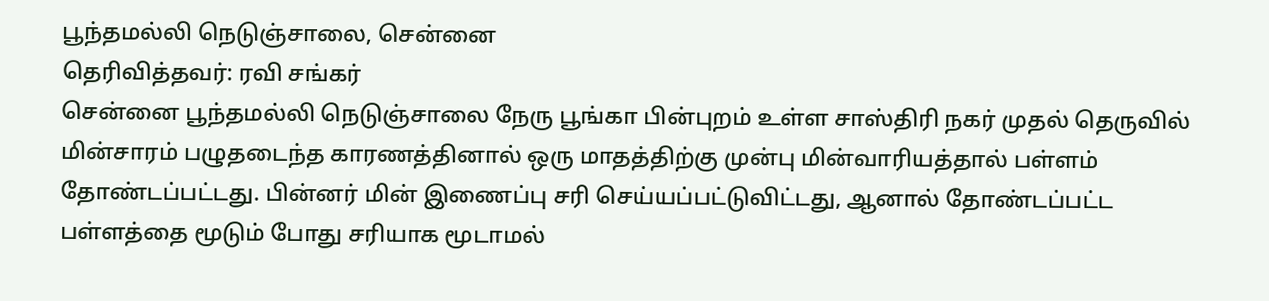பூந்தமல்லி நெடுஞ்சாலை, சென்னை
தெரிவித்தவர்: ரவி சங்கர்
சென்னை பூந்தமல்லி நெடுஞ்சாலை நேரு பூங்கா பின்புறம் உள்ள சாஸ்திரி நகர் முதல் தெருவில் மின்சாரம் பழுதடைந்த காரணத்தினால் ஒரு மாதத்திற்கு முன்பு மின்வாரியத்தால் பள்ளம் தோண்டப்பட்டது. பின்னர் மின் இணைப்பு சரி செய்யப்பட்டுவிட்டது, ஆனால் தோண்டப்பட்ட பள்ளத்தை மூடும் போது சரியாக மூடாமல்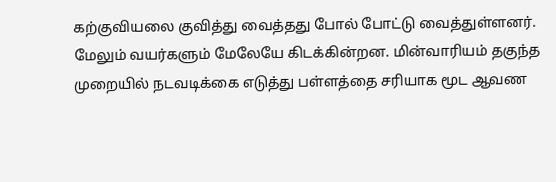கற்குவியலை குவித்து வைத்தது போல் போட்டு வைத்துள்ளனர். மேலும் வயர்களும் மேலேயே கிடக்கின்றன. மின்வாரியம் தகுந்த முறையில் நடவடிக்கை எடுத்து பள்ளத்தை சரியாக மூட ஆவண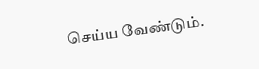செய்ய வேண்டும்.